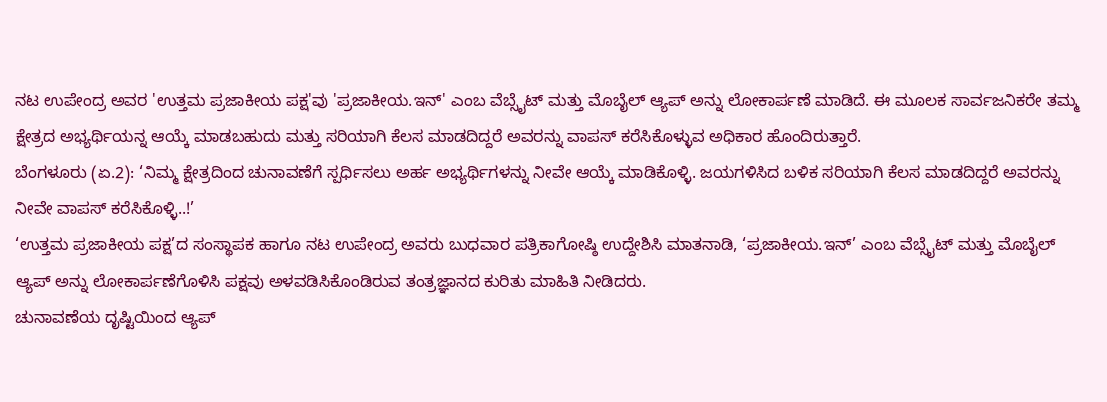ನಟ ಉಪೇಂದ್ರ ಅವರ 'ಉತ್ತಮ ಪ್ರಜಾಕೀಯ ಪಕ್ಷ'ವು 'ಪ್ರಜಾಕೀಯ.ಇನ್' ಎಂಬ ವೆಬ್ಸೈಟ್ ಮತ್ತು ಮೊಬೈಲ್ ಆ್ಯಪ್ ಅನ್ನು ಲೋಕಾರ್ಪಣೆ ಮಾಡಿದೆ. ಈ ಮೂಲಕ ಸಾರ್ವಜನಿಕರೇ ತಮ್ಮ ಕ್ಷೇತ್ರದ ಅಭ್ಯರ್ಥಿಯನ್ನ ಆಯ್ಕೆ ಮಾಡಬಹುದು ಮತ್ತು ಸರಿಯಾಗಿ ಕೆಲಸ ಮಾಡದಿದ್ದರೆ ಅವರನ್ನು ವಾಪಸ್ ಕರೆಸಿಕೊಳ್ಳುವ ಅಧಿಕಾರ ಹೊಂದಿರುತ್ತಾರೆ.
ಬೆಂಗಳೂರು (ಏ.2): ‘ನಿಮ್ಮ ಕ್ಷೇತ್ರದಿಂದ ಚುನಾವಣೆಗೆ ಸ್ಪರ್ಧಿಸಲು ಅರ್ಹ ಅಭ್ಯರ್ಥಿಗಳನ್ನು ನೀವೇ ಆಯ್ಕೆ ಮಾಡಿಕೊಳ್ಳಿ. ಜಯಗಳಿಸಿದ ಬಳಿಕ ಸರಿಯಾಗಿ ಕೆಲಸ ಮಾಡದಿದ್ದರೆ ಅವರನ್ನು ನೀವೇ ವಾಪಸ್ ಕರೆಸಿಕೊಳ್ಳಿ..!’
‘ಉತ್ತಮ ಪ್ರಜಾಕೀಯ ಪಕ್ಷ’ದ ಸಂಸ್ಥಾಪಕ ಹಾಗೂ ನಟ ಉಪೇಂದ್ರ ಅವರು ಬುಧವಾರ ಪತ್ರಿಕಾಗೋಷ್ಠಿ ಉದ್ದೇಶಿಸಿ ಮಾತನಾಡಿ, ‘ಪ್ರಜಾಕೀಯ.ಇನ್’ ಎಂಬ ವೆಬ್ಸೈಟ್ ಮತ್ತು ಮೊಬೈಲ್ ಆ್ಯಪ್ ಅನ್ನು ಲೋಕಾರ್ಪಣೆಗೊಳಿಸಿ ಪಕ್ಷವು ಅಳವಡಿಸಿಕೊಂಡಿರುವ ತಂತ್ರಜ್ಞಾನದ ಕುರಿತು ಮಾಹಿತಿ ನೀಡಿದರು.
ಚುನಾವಣೆಯ ದೃಷ್ಟಿಯಿಂದ ಆ್ಯಪ್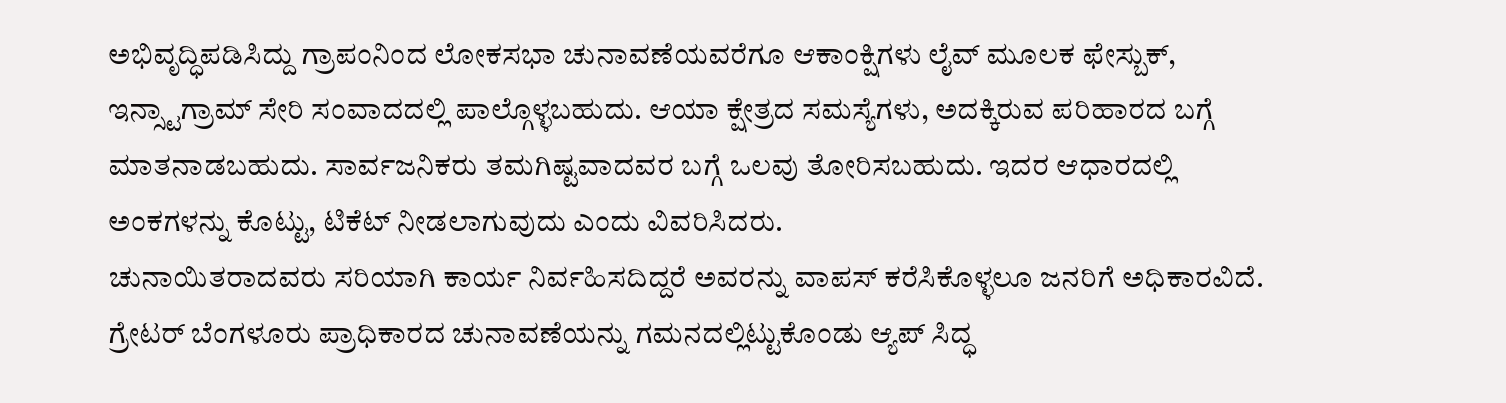ಅಭಿವೃದ್ಧಿಪಡಿಸಿದ್ದು ಗ್ರಾಪಂನಿಂದ ಲೋಕಸಭಾ ಚುನಾವಣೆಯವರೆಗೂ ಆಕಾಂಕ್ಷಿಗಳು ಲೈವ್ ಮೂಲಕ ಫೇಸ್ಬುಕ್, ಇನ್ಸ್ಟಾಗ್ರಾಮ್ ಸೇರಿ ಸಂವಾದದಲ್ಲಿ ಪಾಲ್ಗೊಳ್ಳಬಹುದು. ಆಯಾ ಕ್ಷೇತ್ರದ ಸಮಸ್ಯೆಗಳು, ಅದಕ್ಕಿರುವ ಪರಿಹಾರದ ಬಗ್ಗೆ ಮಾತನಾಡಬಹುದು. ಸಾರ್ವಜನಿಕರು ತಮಗಿಷ್ಟವಾದವರ ಬಗ್ಗೆ ಒಲವು ತೋರಿಸಬಹುದು. ಇದರ ಆಧಾರದಲ್ಲಿ ಅಂಕಗಳನ್ನು ಕೊಟ್ಟು, ಟಿಕೆಟ್ ನೀಡಲಾಗುವುದು ಎಂದು ವಿವರಿಸಿದರು.
ಚುನಾಯಿತರಾದವರು ಸರಿಯಾಗಿ ಕಾರ್ಯ ನಿರ್ವಹಿಸದಿದ್ದರೆ ಅವರನ್ನು ವಾಪಸ್ ಕರೆಸಿಕೊಳ್ಳಲೂ ಜನರಿಗೆ ಅಧಿಕಾರವಿದೆ. ಗ್ರೇಟರ್ ಬೆಂಗಳೂರು ಪ್ರಾಧಿಕಾರದ ಚುನಾವಣೆಯನ್ನು ಗಮನದಲ್ಲಿಟ್ಟುಕೊಂಡು ಆ್ಯಪ್ ಸಿದ್ಧ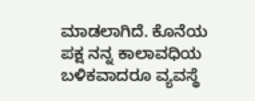ಮಾಡಲಾಗಿದೆ. ಕೊನೆಯ ಪಕ್ಷ ನನ್ನ ಕಾಲಾವಧಿಯ ಬಳಿಕವಾದರೂ ವ್ಯವಸ್ಥೆ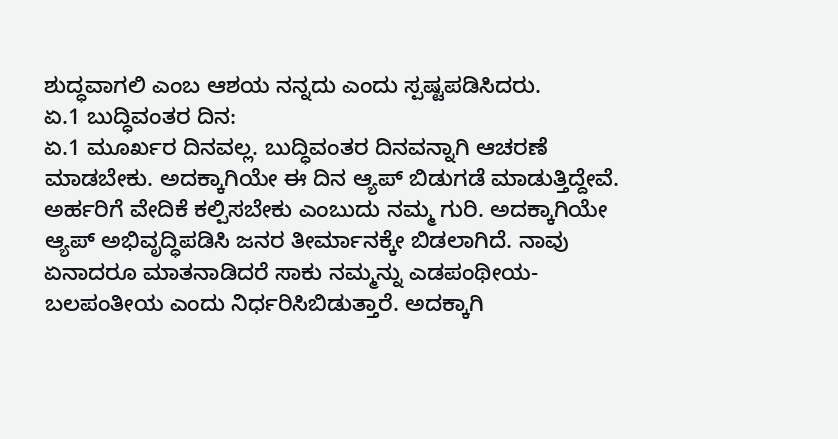ಶುದ್ಧವಾಗಲಿ ಎಂಬ ಆಶಯ ನನ್ನದು ಎಂದು ಸ್ಪಷ್ಟಪಡಿಸಿದರು.
ಏ.1 ಬುದ್ಧಿವಂತರ ದಿನ:
ಏ.1 ಮೂರ್ಖರ ದಿನವಲ್ಲ. ಬುದ್ಧಿವಂತರ ದಿನವನ್ನಾಗಿ ಆಚರಣೆ ಮಾಡಬೇಕು. ಅದಕ್ಕಾಗಿಯೇ ಈ ದಿನ ಆ್ಯಪ್ ಬಿಡುಗಡೆ ಮಾಡುತ್ತಿದ್ದೇವೆ. ಅರ್ಹರಿಗೆ ವೇದಿಕೆ ಕಲ್ಪಿಸಬೇಕು ಎಂಬುದು ನಮ್ಮ ಗುರಿ. ಅದಕ್ಕಾಗಿಯೇ ಆ್ಯಪ್ ಅಭಿವೃದ್ಧಿಪಡಿಸಿ ಜನರ ತೀರ್ಮಾನಕ್ಕೇ ಬಿಡಲಾಗಿದೆ. ನಾವು ಏನಾದರೂ ಮಾತನಾಡಿದರೆ ಸಾಕು ನಮ್ಮನ್ನು ಎಡಪಂಥೀಯ-ಬಲಪಂತೀಯ ಎಂದು ನಿರ್ಧರಿಸಿಬಿಡುತ್ತಾರೆ. ಅದಕ್ಕಾಗಿ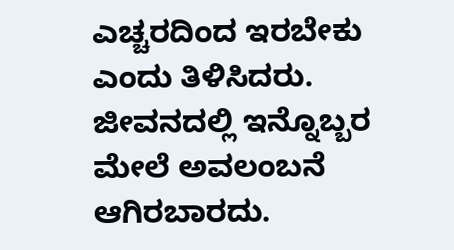ಎಚ್ಚರದಿಂದ ಇರಬೇಕು ಎಂದು ತಿಳಿಸಿದರು.
ಜೀವನದಲ್ಲಿ ಇನ್ನೊಬ್ಬರ ಮೇಲೆ ಅವಲಂಬನೆ ಆಗಿರಬಾರದು.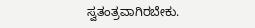ಸ್ವತಂತ್ರವಾಗಿರಬೇಕು.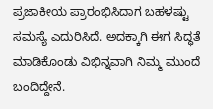ಪ್ರಜಾಕೀಯ ಪ್ರಾರಂಭಿಸಿದಾಗ ಬಹಳಷ್ಟು ಸಮಸ್ಯೆ ಎದುರಿಸಿದೆ. ಅದಕ್ಕಾಗಿ ಈಗ ಸಿದ್ಧತೆ ಮಾಡಿಕೊಂಡು ವಿಭಿನ್ನವಾಗಿ ನಿಮ್ಮ ಮುಂದೆ ಬಂದಿದ್ದೇನೆ.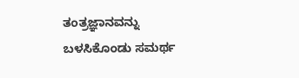ತಂತ್ರಜ್ಞಾನವನ್ನು ಬಳಸಿಕೊಂಡು ಸಮರ್ಥ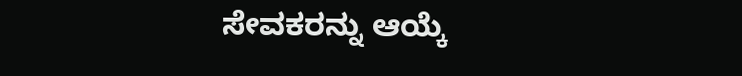ಸೇವಕರನ್ನು ಆಯ್ಕೆ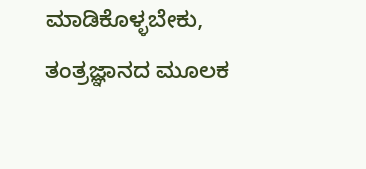ಮಾಡಿಕೊಳ್ಳಬೇಕು, ತಂತ್ರಜ್ಞಾನದ ಮೂಲಕ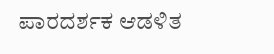ಪಾರದರ್ಶಕ ಆಡಳಿತ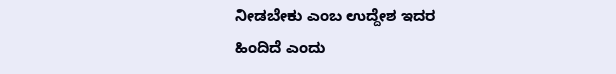ನೀಡಬೇಕು ಎಂಬ ಉದ್ದೇಶ ಇದರ ಹಿಂದಿದೆ ಎಂದು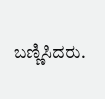ಬಣ್ಣಿಸಿದರು.